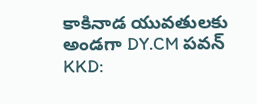కాకినాడ యువతులకు అండగా DY.CM పవన్
KKD: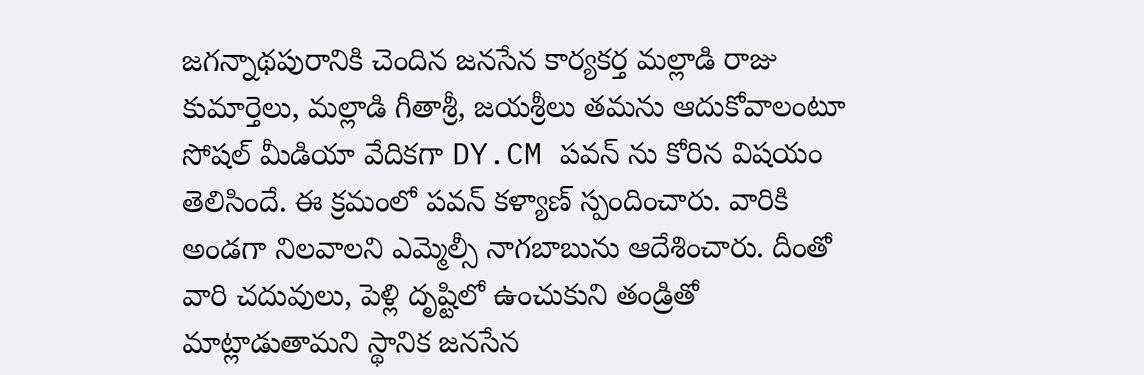జగన్నాథపురానికి చెందిన జనసేన కార్యకర్త మల్లాడి రాజు కుమార్తెలు, మల్లాడి గీతాశ్రీ, జయశ్రీలు తమను ఆదుకోవాలంటూ సోషల్ మీడియా వేదికగా DY.CM పవన్ ను కోరిన విషయం తెలిసిందే. ఈ క్రమంలో పవన్ కళ్యాణ్ స్పందించారు. వారికి అండగా నిలవాలని ఎమ్మెల్సీ నాగబాబును ఆదేశించారు. దీంతో వారి చదువులు, పెళ్లి దృష్టిలో ఉంచుకుని తండ్రితో మాట్లాడుతామని స్థానిక జనసేన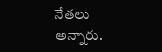నేతలు అన్నారు.